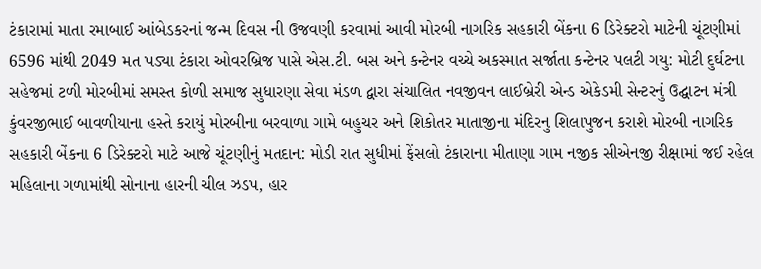ટંકારામાં માતા રમાબાઈ આંબેડકરનાં જન્મ દિવસ ની ઉજવણી કરવામાં આવી મોરબી નાગરિક સહકારી બેંકના 6 ડિરેક્ટરો માટેની ચૂંટણીમાં 6596 માંથી 2049 મત પડ્યા ટંકારા ઓવરબ્રિજ પાસે એસ.ટી. બસ અને કન્ટેનર વચ્ચે અકસ્માત સર્જાતા કન્ટેનર પલટી ગયુ: મોટી દુર્ઘટના સહેજમાં ટળી મોરબીમાં સમસ્ત કોળી સમાજ સુધારણા સેવા મંડળ દ્વારા સંચાલિત નવજીવન લાઈબ્રેરી એન્ડ એકેડમી સેન્ટરનું ઉદ્ઘાટન મંત્રી કુંવરજીભાઈ બાવળીયાના હસ્તે કરાયું મોરબીના બરવાળા ગામે બહુચર અને શિકોતર માતાજીના મંદિરનુ શિલાપુજન કરાશે મોરબી નાગરિક સહકારી બેંકના 6 ડિરેક્ટરો માટે આજે ચૂંટણીનું મતદાન: મોડી રાત સુધીમાં ફેંસલો ટંકારાના મીતાણા ગામ નજીક સીએનજી રીક્ષામાં જઈ રહેલ મહિલાના ગળામાંથી સોનાના હારની ચીલ ઝડપ, હાર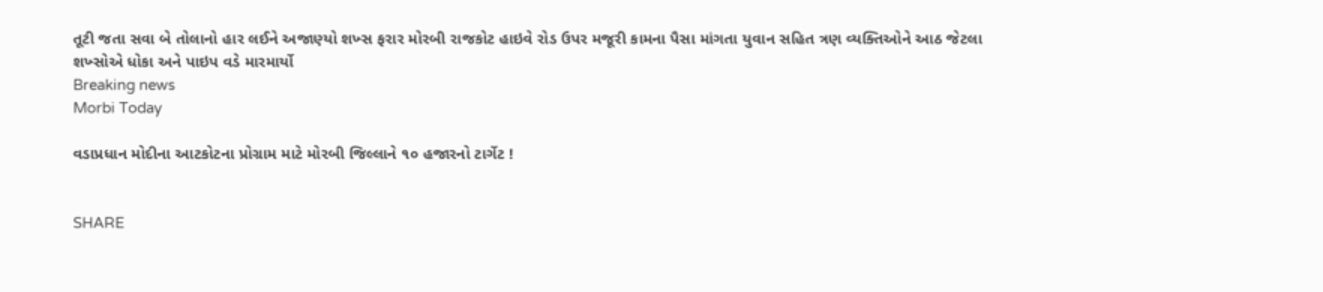તૂટી જતા સવા બે તોલાનો હાર લઈને અજાણ્યો શખ્સ ફરાર મોરબી રાજકોટ હાઇવે રોડ ઉપર મજૂરી કામના પૈસા માંગતા યુવાન સહિત ત્રણ વ્યક્તિઓને આઠ જેટલા શખ્સોએ ધોકા અને પાઇપ વડે મારમાર્યો
Breaking news
Morbi Today

વડાપ્રધાન મોદીના આટકોટના પ્રોગ્રામ માટે મોરબી જિલ્લાને ૧૦ હજારનો ટાર્ગેટ !


SHARE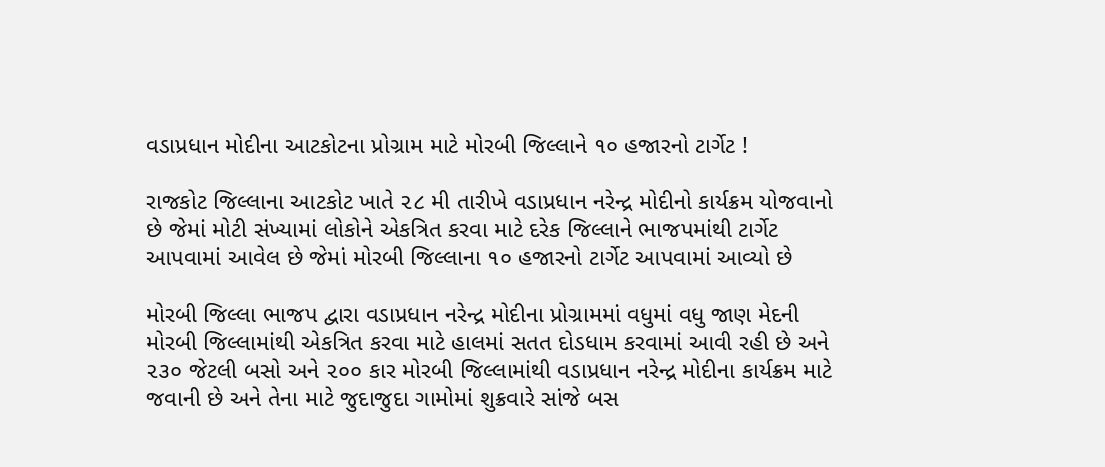વડાપ્રધાન મોદીના આટકોટના પ્રોગ્રામ માટે મોરબી જિલ્લાને ૧૦ હજારનો ટાર્ગેટ !

રાજકોટ જિલ્લાના આટકોટ ખાતે ૨૮ મી તારીખે વડાપ્રધાન નરેન્દ્ર મોદીનો કાર્યક્રમ યોજવાનો  છે જેમાં મોટી સંખ્યામાં લોકોને એકત્રિત કરવા માટે દરેક જિલ્લાને ભાજપમાંથી ટાર્ગેટ આપવામાં આવેલ છે જેમાં મોરબી જિલ્લાના ૧૦ હજારનો ટાર્ગેટ આપવામાં આવ્યો છે

મોરબી જિલ્લા ભાજપ દ્વારા વડાપ્રધાન નરેન્દ્ર મોદીના પ્રોગ્રામમાં વધુમાં વધુ જાણ મેદની મોરબી જિલ્લામાંથી એકત્રિત કરવા માટે હાલમાં સતત દોડધામ કરવામાં આવી રહી છે અને ૨૩૦ જેટલી બસો અને ૨૦૦ કાર મોરબી જિલ્લામાંથી વડાપ્રધાન નરેન્દ્ર મોદીના કાર્યક્રમ માટે જવાની છે અને તેના માટે જુદાજુદા ગામોમાં શુક્રવારે સાંજે બસ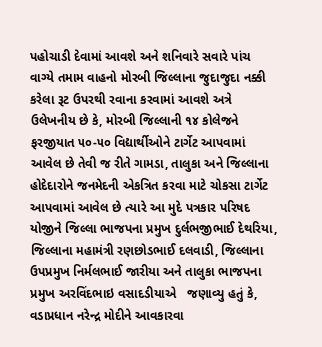પહોચાડી દેવામાં આવશે અને શનિવારે સવારે પાંચ વાગ્યે તમામ વાહનો મોરબી જિલ્લાના જુદાજુદા નક્કી કરેલા રૂટ ઉપરથી રવાના કરવામાં આવશે અત્રે ઉલેખનીય છે કે, મોરબી જિલ્લાની ૧૪ કોલેજને ફરજીયાત ૫૦-૫૦ વિદ્યાર્થીઓને ટાર્ગેટ આપવામાં આવેલ છે તેવી જ રીતે ગામડા, તાલુકા અને જિલ્લાના હોદેદારોને જનમેદની એકત્રિત કરવા માટે ચોકસા ટાર્ગેટ આપવામાં આવેલ છે ત્યારે આ મુદે પત્રકાર પરિષદ યોજીને જિલ્લા ભાજપના પ્રમુખ દુર્લભજીભાઈ દેથરિયા, જિલ્લાના મહામંત્રી રણછોડભાઈ દલવાડી, જિલ્લાના ઉપપ્રમુખ નિર્મલભાઈ જારીયા અને તાલુકા ભાજપના પ્રમુખ અરવિંદભાઇ વસાદડીયાએ   જણાવ્યુ હતું કે, વડાપ્રધાન નરેન્દ્ર મોદીને આવકારવા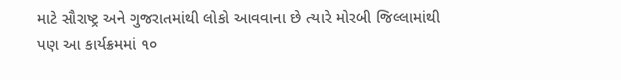માટે સૌરાષ્ટ્ર અને ગુજરાતમાંથી લોકો આવવાના છે ત્યારે મોરબી જિલ્લામાંથી પણ આ કાર્યક્રમમાં ૧૦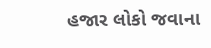હજાર લોકો જવાના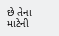છે તેના માટેની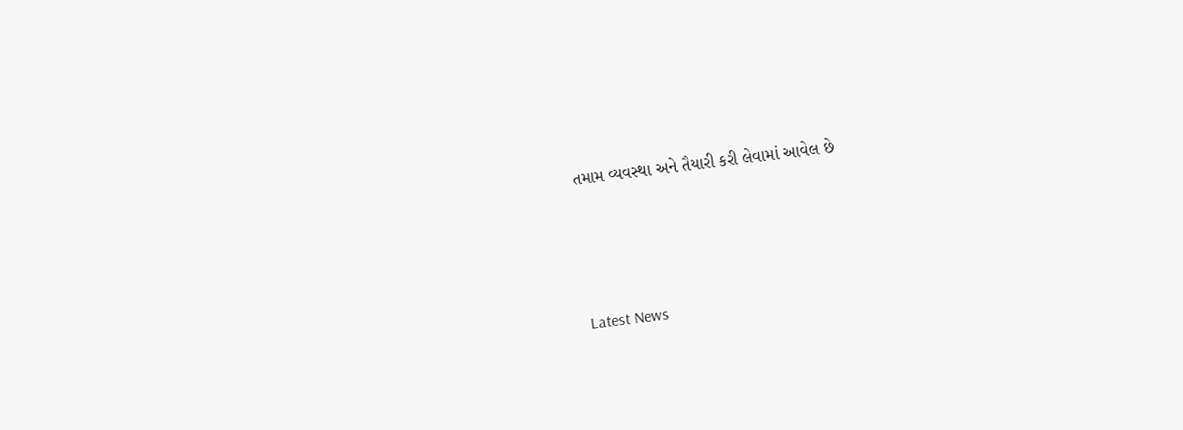તમામ વ્યવસ્થા અને તૈયારી કરી લેવામાં આવેલ છે






Latest News